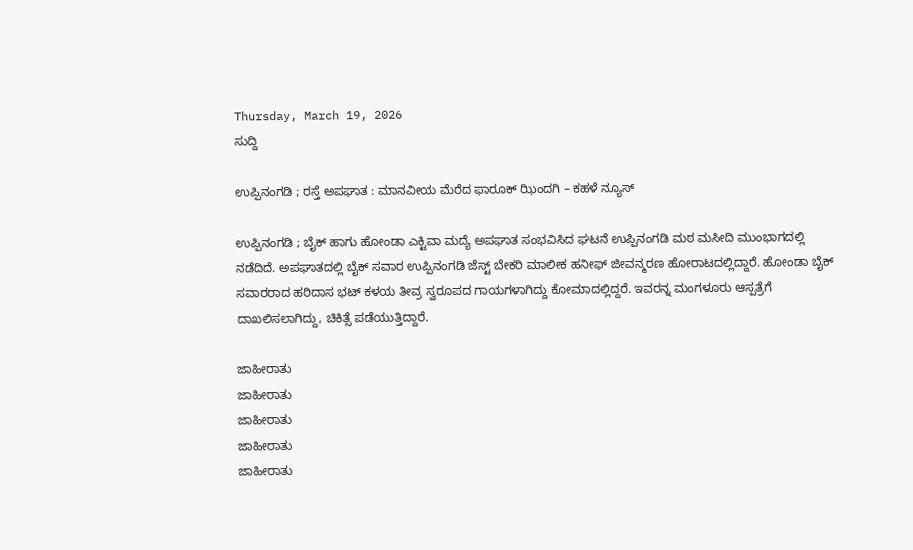Thursday, March 19, 2026
ಸುದ್ದಿ

ಉಪ್ಪಿನಂಗಡಿ ; ರಸ್ತೆ ಅಪಘಾತ : ಮಾನವೀಯ ಮೆರೆದ ಫಾರೂಕ್ ಝಿಂದಗಿ – ಕಹಳೆ ನ್ಯೂಸ್

ಉಪ್ಪಿನಂಗಡಿ ; ಬೈಕ್ ಹಾಗು ಹೋಂಡಾ ಎಕ್ಟಿವಾ ಮದ್ಯೆ ಅಪಘಾತ ಸಂಭವಿಸಿದ ಘಟನೆ ಉಪ್ಪಿನಂಗಡಿ ಮಠ ಮಸೀದಿ ಮುಂಭಾಗದಲ್ಲಿ ನಡೆದಿದೆ. ಅಪಘಾತದಲ್ಲಿ ಬೈಕ್ ಸವಾರ ಉಪ್ಪಿನಂಗಡಿ ಜೆಸ್ಟ್ ಬೇಕರಿ ಮಾಲೀಕ ಹನೀಫ್ ಜೀವನ್ಮರಣ ಹೋರಾಟದಲ್ಲಿದ್ದಾರೆ. ಹೋಂಡಾ ಬೈಕ್ ಸವಾರರಾದ ಹರಿದಾಸ ಭಟ್ ಕಳಯ ತೀವ್ರ ಸ್ವರೂಪದ ಗಾಯಗಳಾಗಿದ್ದು ಕೋಮಾದಲ್ಲಿದ್ದರೆ. ಇವರನ್ನ ಮಂಗಳೂರು ಆಸ್ಪತ್ರೆಗೆ ದಾಖಲಿಸಲಾಗಿದ್ದು, ಚಿಕಿತ್ಸೆ ಪಡೆಯುತ್ತಿದ್ದಾರೆ.

ಜಾಹೀರಾತು
ಜಾಹೀರಾತು
ಜಾಹೀರಾತು
ಜಾಹೀರಾತು
ಜಾಹೀರಾತು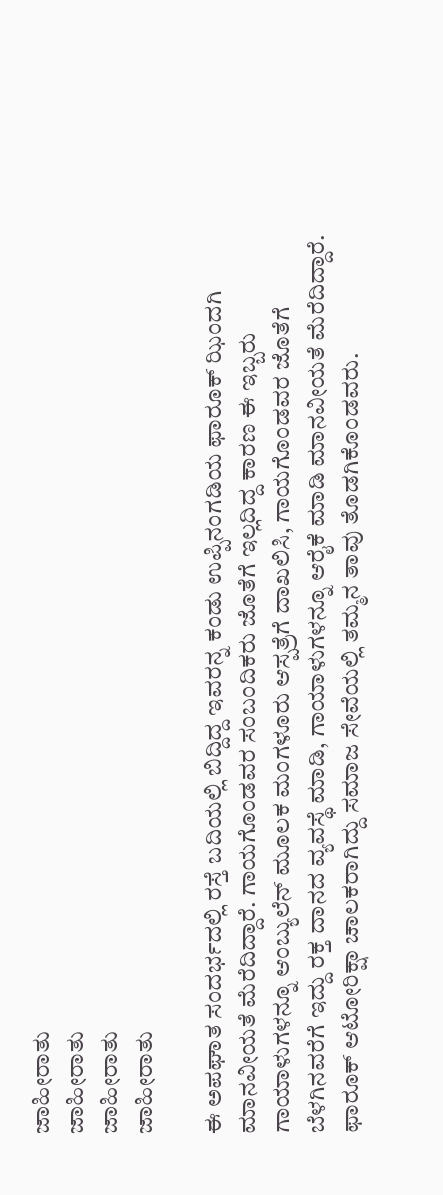ಜಾಹೀರಾತು
ಜಾಹೀರಾತು
ಜಾಹೀರಾತು
ಜಾಹೀರಾತು

ಈ ಅಪಘಾತ ಸಂದರ್ಭದಲ್ಲಿ ರಸ್ತೆ ಬದಿಯಲ್ಲಿ ಬಿದ್ದಿದ್ದ ಇವರನ್ನ ಕಂಡು ಉಪ್ಪಿನಂಗಡಿಯ ಫಾರೂಕ್ ಝಿಂದಗಿ ಮಾನವೀಯತೆ ಮೆರೆದಿದ್ದಾರೆ. ಗಾಯಗೊಂಡವರ ಸಂಬಂದಿಕರು ಜೊತೆಗೆ ಇಲ್ಲದಿದ್ದ ಕಾರಣ ಈ ಇಬ್ಬರು ಗಾಯಾಳುಗಳನ್ನೂ ಆಂಬ್ಯುಲೆನ್ ಮೂಲಕ ಮಂಗಳೂರು ಆಸ್ಪತ್ರೆಗೆ ದಾಖಲಿಸಿ, ಗಾಯಗೊಂಡವರ ಜೊತೆಗೆ ಬೆಳಗಿನವರೆಗೆ ಇದ್ದು ರಕ್ತ ದಾನದ ವ್ಯವಸ್ಥೆ ಮಾಡಿ, ಗಾಯಾಳುಗಳನ್ನೂ ಆರೈಕೆ ಮಾಡಿ ಮಾನವೀಯತೆ ಮೆರೆದಿದ್ದಾರೆ. ಫಾರೂಕ್ ಆಟೋರಿಕ್ಷಾ ಚಾಲಕರಾಗಿದ್ದು ಸಮಾಜ ಸೇವೆಯಲ್ಲಿ ತಮ್ಮನ ತಾವು ತೊಡಗಿಕೊಂಡವರು.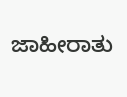ಜಾಹೀರಾತು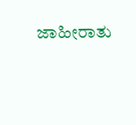ಜಾಹೀರಾತು